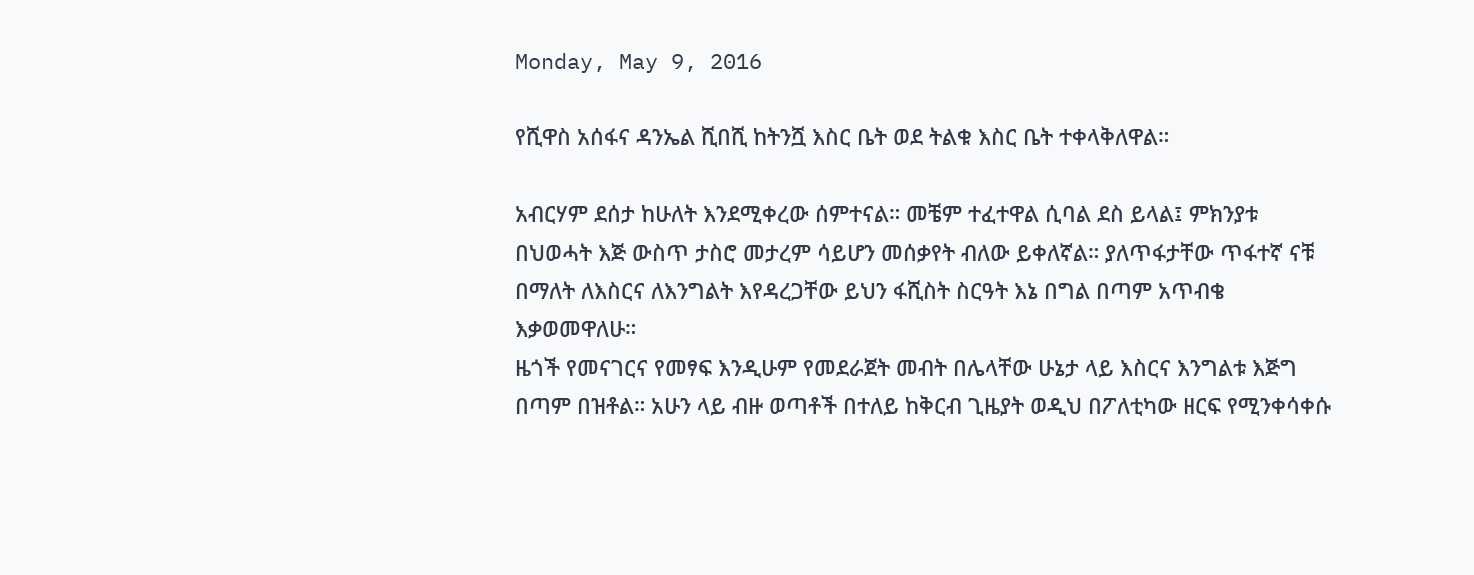Monday, May 9, 2016

የሺዋስ አሰፋና ዳንኤል ሺበሺ ከትንሿ እስር ቤት ወደ ትልቁ እስር ቤት ተቀላቅለዋል።

አብርሃም ደሰታ ከሁለት እንደሚቀረው ሰምተናል። መቼም ተፈተዋል ሲባል ደስ ይላል፤ ምክንያቱ በህወሓት እጅ ውስጥ ታስሮ መታረም ሳይሆን መሰቃየት ብለው ይቀለኛል። ያለጥፋታቸው ጥፋተኛ ናቹ በማለት ለእስርና ለእንግልት እየዳረጋቸው ይህን ፋሺስት ስርዓት እኔ በግል በጣም አጥብቄ እቃወመዋለሁ።
ዜጎች የመናገርና የመፃፍ እንዲሁም የመደራጀት መብት በሌላቸው ሁኔታ ላይ እስርና እንግልቱ እጅግ በጣም በዝቶል። አሁን ላይ ብዙ ወጣቶች በተለይ ከቅርብ ጊዜያት ወዲህ በፖለቲካው ዘርፍ የሚንቀሳቀሱ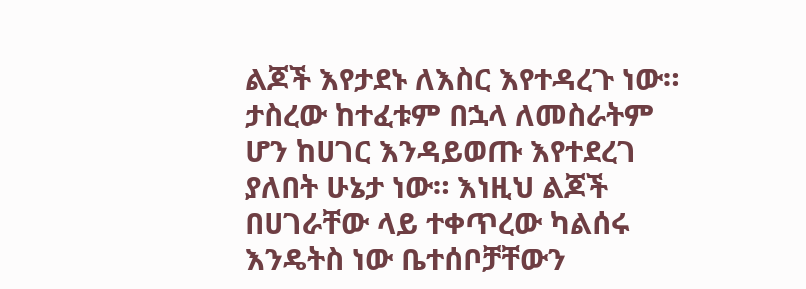ልጆች እየታደኑ ለእስር እየተዳረጉ ነው። ታስረው ከተፈቱም በኋላ ለመስራትም ሆን ከሀገር እንዳይወጡ እየተደረገ ያለበት ሁኔታ ነው። እነዚህ ልጆች በሀገራቸው ላይ ተቀጥረው ካልሰሩ እንዴትስ ነው ቤተሰቦቻቸውን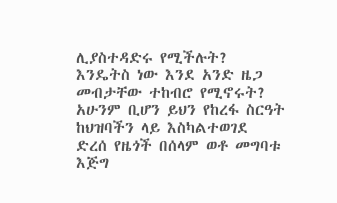ሊያስተዳድሩ የሚችሉት? እንዴትስ ነው እንደ አንድ ዜጋ መብታቸው ተከብሮ የሚኖሩት? አሁንም ቢሆን ይህን የከረፋ ስርዓት ከህዝባችን ላይ እስካልተወገደ ድረሰ የዜጎች በሰላም ወቶ መግባቱ እጅግ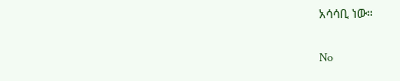አሳሳቢ ነው።

No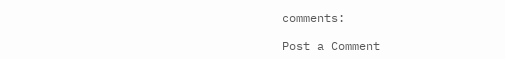comments:

Post a Comment